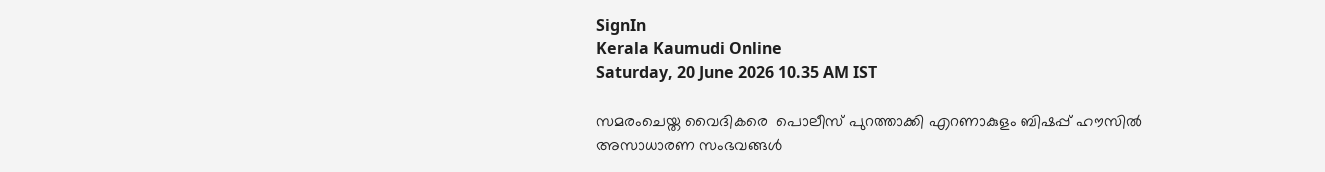SignIn
Kerala Kaumudi Online
Saturday, 20 June 2026 10.35 AM IST

സമരംചെയ്ത വൈദികരെ  പൊലീസ് പുറത്താക്കി എറണാകുളം ബിഷപ്പ് ഹൗസിൽ അസാധാരണ സംഭവങ്ങൾ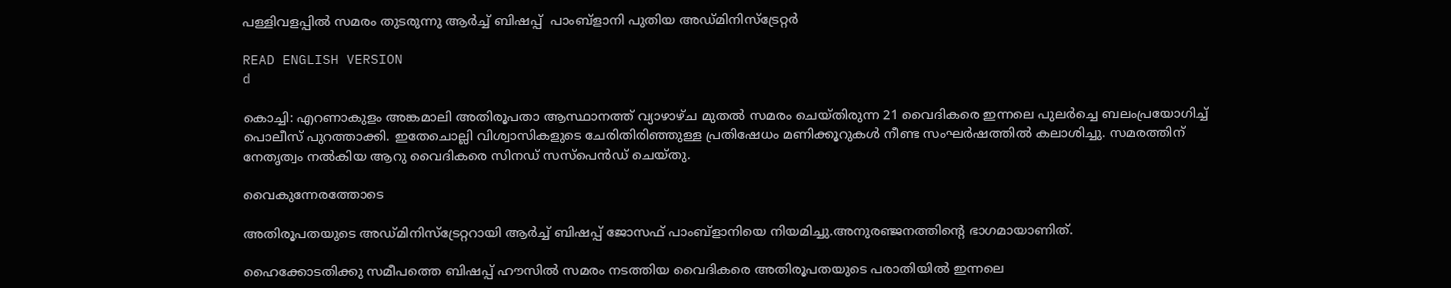പള്ളിവളപ്പിൽ സമരം തുടരുന്നു ആർച്ച് ബിഷപ്പ്  പാംബ്ളാനി പുതിയ അഡ്മിനിസ്ട്രേറ്റർ

READ ENGLISH VERSION
d

കൊച്ചി: എറണാകുളം അങ്കമാലി അതിരൂപതാ ആസ്ഥാനത്ത് വ്യാഴാഴ്ച മുതൽ സമരം ചെയ്‌തിരുന്ന 21 വൈദികരെ ഇന്നലെ പുലർച്ചെ ബലംപ്രയോഗിച്ച് പൊലീസ് പുറത്താക്കി. ഇതേചൊല്ലി വിശ്വാസികളുടെ ചേരിതിരിഞ്ഞുള്ള പ്രതിഷേധം മണിക്കൂറുകൾ നീണ്ട സംഘർഷത്തിൽ കലാശിച്ചു. സമരത്തിന് നേതൃത്വം നൽകിയ ആറു വൈദികരെ സിനഡ് സസ്‌പെൻഡ് ചെയ്തു.

വൈകുന്നേരത്തോടെ

അതിരൂപതയുടെ അഡ്മിനിസ്ട്രേറ്ററായി ആർച്ച് ബിഷപ്പ് ജോസഫ് പാംബ്ളാനിയെ നിയമിച്ചു.അനുരഞ്ജനത്തിന്റെ ഭാഗമായാണിത്.

ഹൈക്കോടതിക്കു സമീപത്തെ ബിഷപ്പ് ഹൗസിൽ സമരം നടത്തിയ വൈദികരെ അതിരൂപതയുടെ പരാതിയിൽ ഇന്നലെ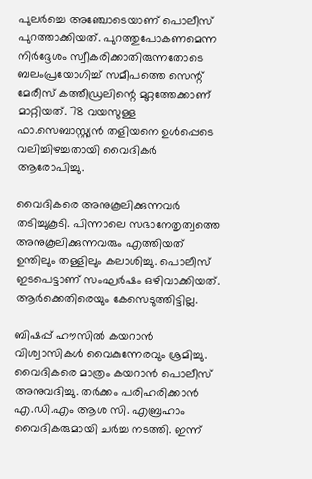പുലർച്ചെ അഞ്ചോടെയാണ് പൊലീസ് പുറത്താക്കിയത്. പുറത്തുപോകണമെന്ന നിർദ്ദേശം സ്വീകരിക്കാതിരുന്നതോടെ ബലംപ്രയോഗിച്ച് സമീപത്തെ സെന്റ് മേരീസ് കത്തീഡ്രലിന്റെ മുറ്റത്തേക്കാണ് മാറ്റിയത്. 78 വയസുള്ള ഫാ.സെബാസ്റ്റ്യൻ തളിയനെ ഉൾപ്പെടെ വലിച്ചിഴച്ചതായി വൈദികർ ആരോപിച്ചു.

വൈദികരെ അനുകൂലിക്കുന്നവർ തടിച്ചുകൂടി. പിന്നാലെ സഭാനേതൃത്വത്തെ അനുകൂലിക്കുന്നവരും എത്തിയത് ഉന്തിലും തള്ളിലും കലാശിച്ചു. പൊലീസ് ഇടപെട്ടാണ് സംഘർഷം ഒഴിവാക്കിയത്. ആർക്കെതിരെയും കേസെടുത്തിട്ടില്ല.

ബിഷപ്പ് ഹൗസിൽ കയറാൻ വിശ്വാസികൾ വൈകുന്നേരവും ശ്രമിച്ചു. വൈദികരെ മാത്രം കയറാൻ പൊലീസ് അനുവദിച്ചു. തർക്കം പരിഹരിക്കാൻ എ.ഡി.എം ആശ സി. എബ്രഹാം വൈദികരുമായി ചർച്ച നടത്തി. ഇന്ന്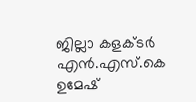ജില്ലാ കളക്‌ടർ എൻ.എസ്.കെ ഉമേഷ്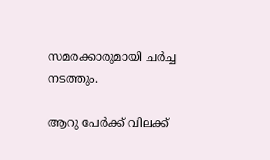സമരക്കാരുമായി ചർച്ച നടത്തും.

ആറു പേർക്ക് വിലക്ക്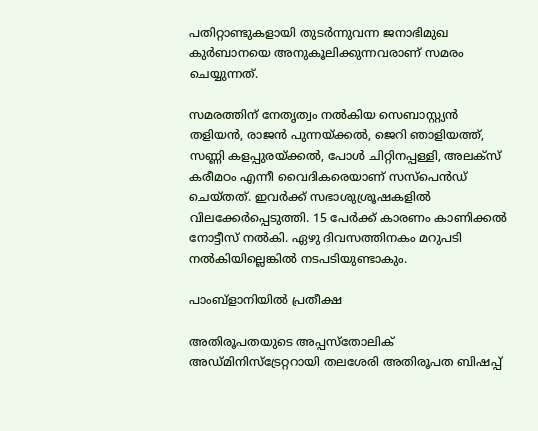പതിറ്റാണ്ടുകളായി തുടർന്നുവന്ന ജനാഭിമുഖ കുർബാനയെ അനുകൂലിക്കുന്നവരാണ് സമരം ചെയ്യുന്നത്.

സമരത്തിന് നേതൃത്വം നൽകിയ സെബാസ്റ്റ്യൻ തളിയൻ, രാജൻ പുന്നയ്‌ക്കൽ, ജെറി ഞാളിയത്ത്, സണ്ണി കളപ്പുരയ്ക്കൽ, പോൾ ചിറ്റിനപ്പള്ളി, അലക്‌സ് കരീമഠം എന്നീ വൈദികരെയാണ് സസ്‌പെൻഡ് ചെയ്തത്. ഇവർക്ക് സഭാശുശ്രൂഷകളിൽ വിലക്കേർപ്പെടുത്തി. 15 പേർക്ക് കാരണം കാണിക്കൽ നോട്ടീസ് നൽകി. ഏഴു ദിവസത്തിനകം മറുപടി നൽകിയില്ലെങ്കിൽ നടപടിയുണ്ടാകും.

പാംബ്ളാനിയിൽ പ്രതീക്ഷ

അതിരൂപതയുടെ അപ്പസ്തോലിക് അഡ്മിനിസ്ട്രേറ്ററായി തലശേരി അതിരൂപത ബിഷപ്പ്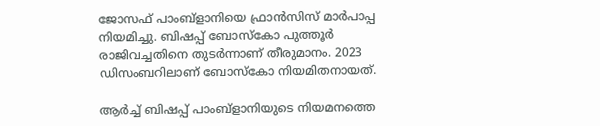ജോസഫ് പാംബ്ളാനിയെ ഫ്രാൻസിസ് മാർപാപ്പ നിയമിച്ചു. ബിഷപ്പ് ബോസ്കോ പുത്തൂർ രാജിവച്ചതിനെ തുടർന്നാണ് തീരുമാനം. 2023 ഡിസംബറിലാണ് ബോസ്കോ നിയമിതനായത്.

ആർച്ച് ബിഷപ്പ് പാംബ്ളാനിയുടെ നിയമനത്തെ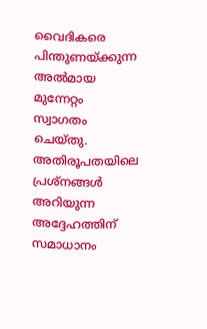വൈദികരെ പിന്തുണയ്ക്കുന്ന അൽമായ മുന്നേറ്റം സ്വാഗതം ചെയ്‌തു. അതിരൂപതയിലെ പ്രശ്നങ്ങൾ അറിയുന്ന അദ്ദേഹത്തിന് സമാധാനം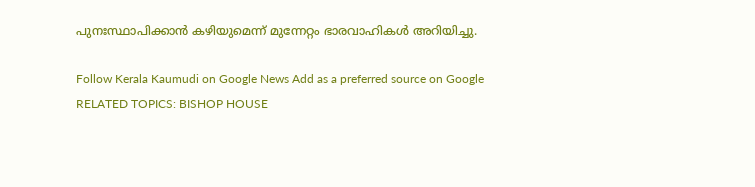പുനഃസ്ഥാപിക്കാൻ കഴിയുമെന്ന് മുന്നേറ്റം ഭാരവാഹികൾ അറിയിച്ചു.

Follow Kerala Kaumudi on Google News Add as a preferred source on Google
RELATED TOPICS: BISHOP HOUSE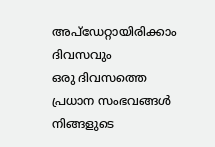അപ്ഡേറ്റായിരിക്കാം ദിവസവും
ഒരു ദിവസത്തെ പ്രധാന സംഭവങ്ങൾ നിങ്ങളുടെ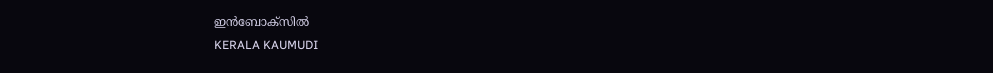ഇൻബോക്സിൽ
KERALA KAUMUDI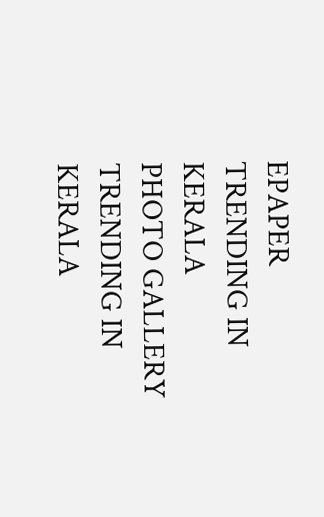EPAPER
TRENDING IN KERALA
PHOTO GALLERY
TRENDING IN KERALA